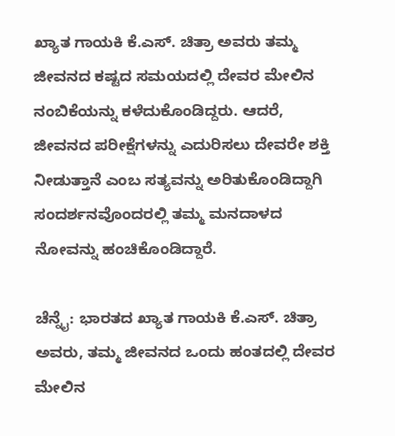ಖ್ಯಾತ ಗಾಯಕಿ ಕೆ.ಎಸ್. ಚಿತ್ರಾ ಅವರು ತಮ್ಮ ಜೀವನದ ಕಷ್ಟದ ಸಮಯದಲ್ಲಿ ದೇವರ ಮೇಲಿನ ನಂಬಿಕೆಯನ್ನು ಕಳೆದುಕೊಂಡಿದ್ದರು. ಆದರೆ, ಜೀವನದ ಪರೀಕ್ಷೆಗಳನ್ನು ಎದುರಿಸಲು ದೇವರೇ ಶಕ್ತಿ ನೀಡುತ್ತಾನೆ ಎಂಬ ಸತ್ಯವನ್ನು ಅರಿತುಕೊಂಡಿದ್ದಾಗಿ ಸಂದರ್ಶನವೊಂದರಲ್ಲಿ ತಮ್ಮ ಮನದಾಳದ ನೋವನ್ನು ಹಂಚಿಕೊಂಡಿದ್ದಾರೆ.

ಚೆನ್ನೈ: ಭಾರತದ ಖ್ಯಾತ ಗಾಯಕಿ ಕೆ.ಎಸ್. ಚಿತ್ರಾ ಅವರು, ತಮ್ಮ ಜೀವನದ ಒಂದು ಹಂತದಲ್ಲಿ ದೇವರ ಮೇಲಿನ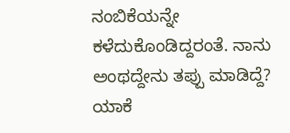ನಂಬಿಕೆಯನ್ನೇ ಕಳೆದುಕೊಂಡಿದ್ದರಂತೆ. ನಾನು ಅಂಥದ್ದೇನು ತಪ್ಪು ಮಾಡಿದ್ದೆ? ಯಾಕೆ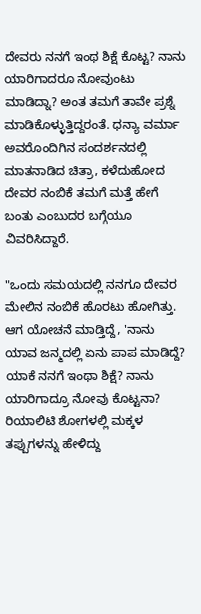ದೇವರು ನನಗೆ ಇಂಥ ಶಿಕ್ಷೆ ಕೊಟ್ಟ? ನಾನು ಯಾರಿಗಾದರೂ ನೋವುಂಟು ಮಾಡಿದ್ನಾ? ಅಂತ ತಮಗೆ ತಾವೇ ಪ್ರಶ್ನೆ ಮಾಡಿಕೊಳ್ಳುತ್ತಿದ್ದರಂತೆ. ಧನ್ಯಾ ವರ್ಮಾ ಅವರೊಂದಿಗಿನ ಸಂದರ್ಶನದಲ್ಲಿ ಮಾತನಾಡಿದ ಚಿತ್ರಾ, ಕಳೆದುಹೋದ ದೇವರ ನಂಬಿಕೆ ತಮಗೆ ಮತ್ತೆ ಹೇಗೆ ಬಂತು ಎಂಬುದರ ಬಗ್ಗೆಯೂ ವಿವರಿಸಿದ್ದಾರೆ.

"ಒಂದು ಸಮಯದಲ್ಲಿ ನನಗೂ ದೇವರ ಮೇಲಿನ ನಂಬಿಕೆ ಹೊರಟು ಹೋಗಿತ್ತು. ಆಗ ಯೋಚನೆ ಮಾಡ್ತಿದ್ದೆ, 'ನಾನು ಯಾವ ಜನ್ಮದಲ್ಲಿ ಏನು ಪಾಪ ಮಾಡಿದ್ದೆ? ಯಾಕೆ ನನಗೆ ಇಂಥಾ ಶಿಕ್ಷೆ? ನಾನು ಯಾರಿಗಾದ್ರೂ ನೋವು ಕೊಟ್ಟನಾ? ರಿಯಾಲಿಟಿ ಶೋಗಳಲ್ಲಿ ಮಕ್ಕಳ ತಪ್ಪುಗಳನ್ನು ಹೇಳಿದ್ದು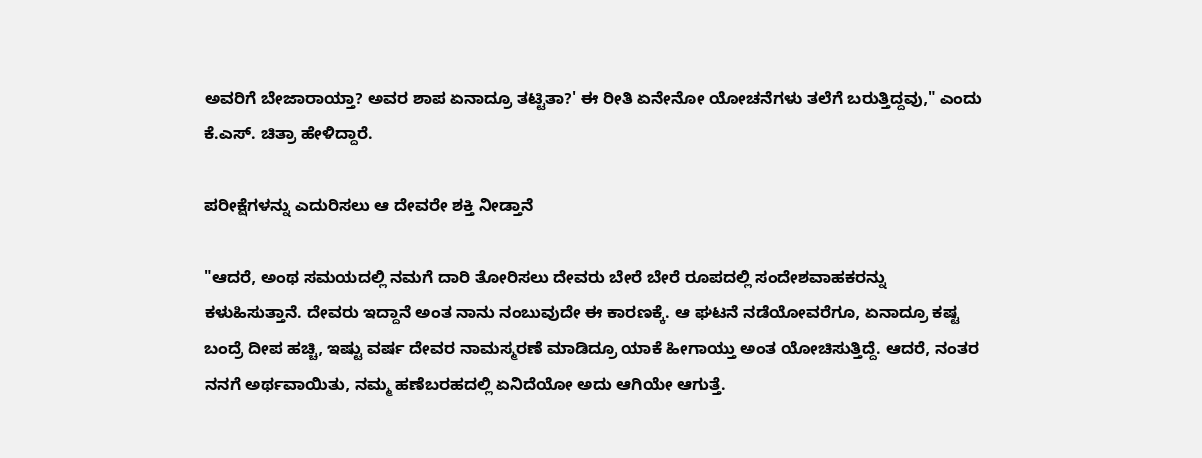ಅವರಿಗೆ ಬೇಜಾರಾಯ್ತಾ? ಅವರ ಶಾಪ ಏನಾದ್ರೂ ತಟ್ಟಿತಾ?' ಈ ರೀತಿ ಏನೇನೋ ಯೋಚನೆಗಳು ತಲೆಗೆ ಬರುತ್ತಿದ್ದವು," ಎಂದು ಕೆ.ಎಸ್. ಚಿತ್ರಾ ಹೇಳಿದ್ದಾರೆ.

ಪರೀಕ್ಷೆಗಳನ್ನು ಎದುರಿಸಲು ಆ ದೇವರೇ ಶಕ್ತಿ ನೀಡ್ತಾನೆ

"ಆದರೆ, ಅಂಥ ಸಮಯದಲ್ಲಿ ನಮಗೆ ದಾರಿ ತೋರಿಸಲು ದೇವರು ಬೇರೆ ಬೇರೆ ರೂಪದಲ್ಲಿ ಸಂದೇಶವಾಹಕರನ್ನು ಕಳುಹಿಸುತ್ತಾನೆ. ದೇವರು ಇದ್ದಾನೆ ಅಂತ ನಾನು ನಂಬುವುದೇ ಈ ಕಾರಣಕ್ಕೆ. ಆ ಘಟನೆ ನಡೆಯೋವರೆಗೂ, ಏನಾದ್ರೂ ಕಷ್ಟ ಬಂದ್ರೆ ದೀಪ ಹಚ್ಚಿ, ಇಷ್ಟು ವರ್ಷ ದೇವರ ನಾಮಸ್ಮರಣೆ ಮಾಡಿದ್ರೂ ಯಾಕೆ ಹೀಗಾಯ್ತು ಅಂತ ಯೋಚಿಸುತ್ತಿದ್ದೆ. ಆದರೆ, ನಂತರ ನನಗೆ ಅರ್ಥವಾಯಿತು, ನಮ್ಮ ಹಣೆಬರಹದಲ್ಲಿ ಏನಿದೆಯೋ ಅದು ಆಗಿಯೇ ಆಗುತ್ತೆ.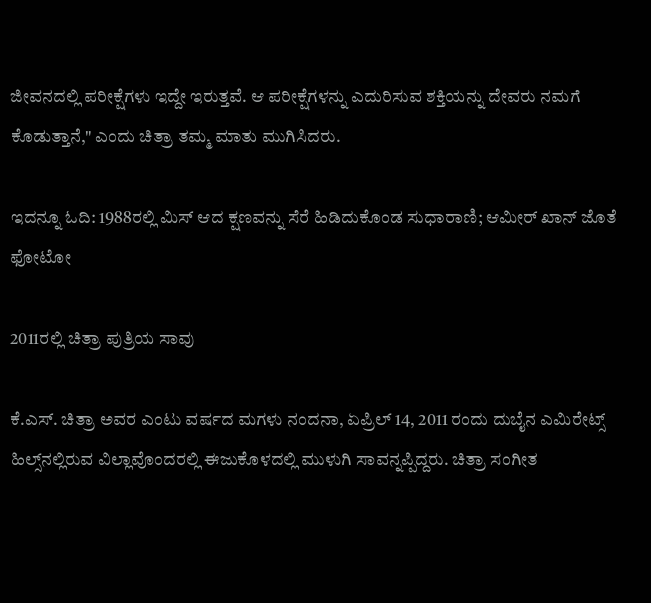ಜೀವನದಲ್ಲಿ ಪರೀಕ್ಷೆಗಳು ಇದ್ದೇ ಇರುತ್ತವೆ. ಆ ಪರೀಕ್ಷೆಗಳನ್ನು ಎದುರಿಸುವ ಶಕ್ತಿಯನ್ನು ದೇವರು ನಮಗೆ ಕೊಡುತ್ತಾನೆ," ಎಂದು ಚಿತ್ರಾ ತಮ್ಮ ಮಾತು ಮುಗಿಸಿದರು.

ಇದನ್ನೂ ಓದಿ: 1988ರಲ್ಲಿ ಮಿಸ್ ಆದ ಕ್ಷಣವನ್ನು ಸೆರೆ ಹಿಡಿದುಕೊಂಡ ಸುಧಾರಾಣಿ; ಆಮೀರ್ ಖಾನ್ ಜೊತೆ ಫೋಟೋ

2011ರಲ್ಲಿ ಚಿತ್ರಾ ಪುತ್ರಿಯ ಸಾವು

ಕೆ.ಎಸ್. ಚಿತ್ರಾ ಅವರ ಎಂಟು ವರ್ಷದ ಮಗಳು ನಂದನಾ, ಏಪ್ರಿಲ್ 14, 2011 ರಂದು ದುಬೈನ ಎಮಿರೇಟ್ಸ್ ಹಿಲ್ಸ್‌ನಲ್ಲಿರುವ ವಿಲ್ಲಾವೊಂದರಲ್ಲಿ ಈಜುಕೊಳದಲ್ಲಿ ಮುಳುಗಿ ಸಾವನ್ನಪ್ಪಿದ್ದರು. ಚಿತ್ರಾ ಸಂಗೀತ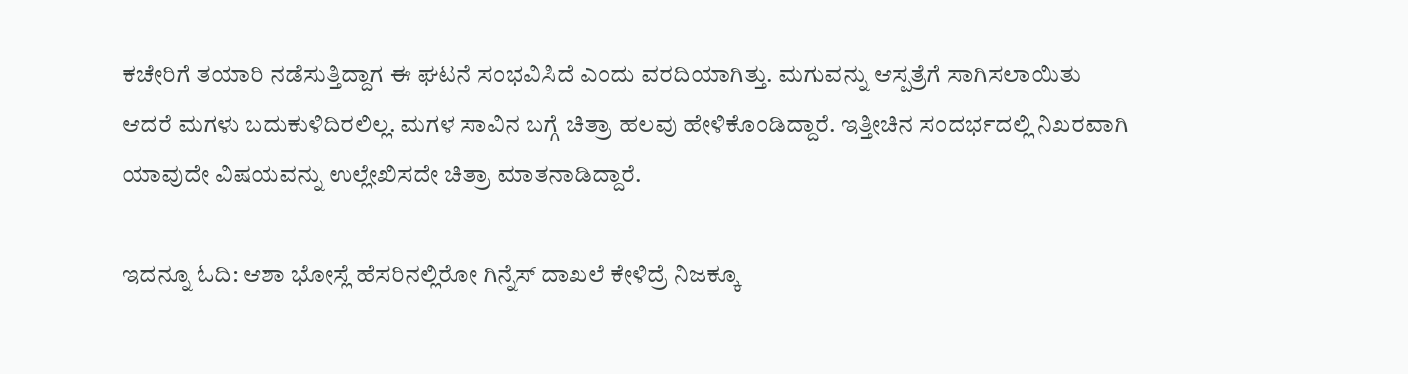ಕಚೇರಿಗೆ ತಯಾರಿ ನಡೆಸುತ್ತಿದ್ದಾಗ ಈ ಘಟನೆ ಸಂಭವಿಸಿದೆ ಎಂದು ವರದಿಯಾಗಿತ್ತು. ಮಗುವನ್ನು ಆಸ್ಪತ್ರೆಗೆ ಸಾಗಿಸಲಾಯಿತು ಆದರೆ ಮಗಳು ಬದುಕುಳಿದಿರಲಿಲ್ಲ. ಮಗಳ ಸಾವಿನ ಬಗ್ಗೆ ಚಿತ್ರಾ ಹಲವು ಹೇಳಿಕೊಂಡಿದ್ದಾರೆ. ಇತ್ತೀಚಿನ ಸಂದರ್ಭದಲ್ಲಿ ನಿಖರವಾಗಿ ಯಾವುದೇ ವಿಷಯವನ್ನು ಉಲ್ಲೇಖಿಸದೇ ಚಿತ್ರಾ ಮಾತನಾಡಿದ್ದಾರೆ.

ಇದನ್ನೂ ಓದಿ: ಆಶಾ ಭೋಸ್ಲೆ ಹೆಸರಿನಲ್ಲಿರೋ ಗಿನ್ನೆಸ್ ದಾಖಲೆ ಕೇಳಿದ್ರೆ ನಿಜಕ್ಕೂ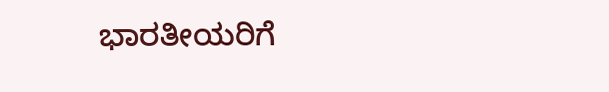ಭಾರತೀಯರಿಗೆ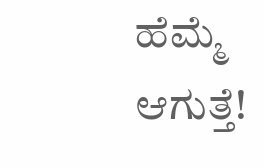ಹೆಮ್ಮೆ ಆಗುತ್ತೆ!